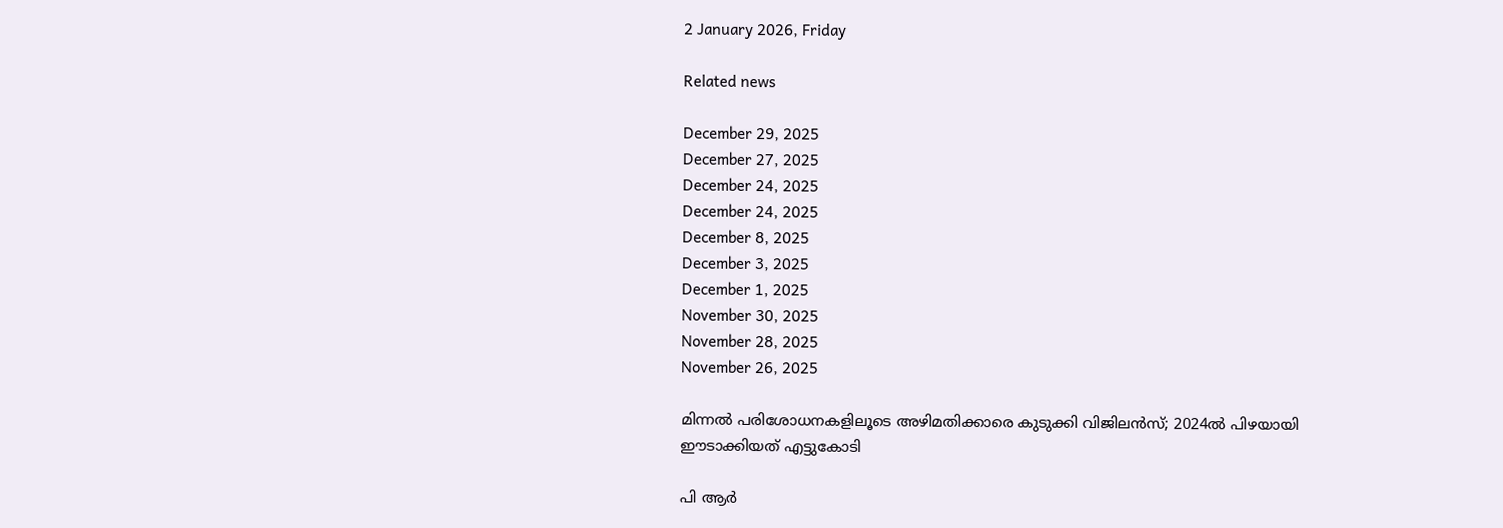2 January 2026, Friday

Related news

December 29, 2025
December 27, 2025
December 24, 2025
December 24, 2025
December 8, 2025
December 3, 2025
December 1, 2025
November 30, 2025
November 28, 2025
November 26, 2025

മിന്നല്‍ പരിശോധനകളിലൂടെ അഴിമതിക്കാരെ കുടുക്കി വിജിലന്‍സ്; 2024ല്‍ പിഴയായി ഈടാക്കിയത് എട്ടുകോടി

പി ആര്‍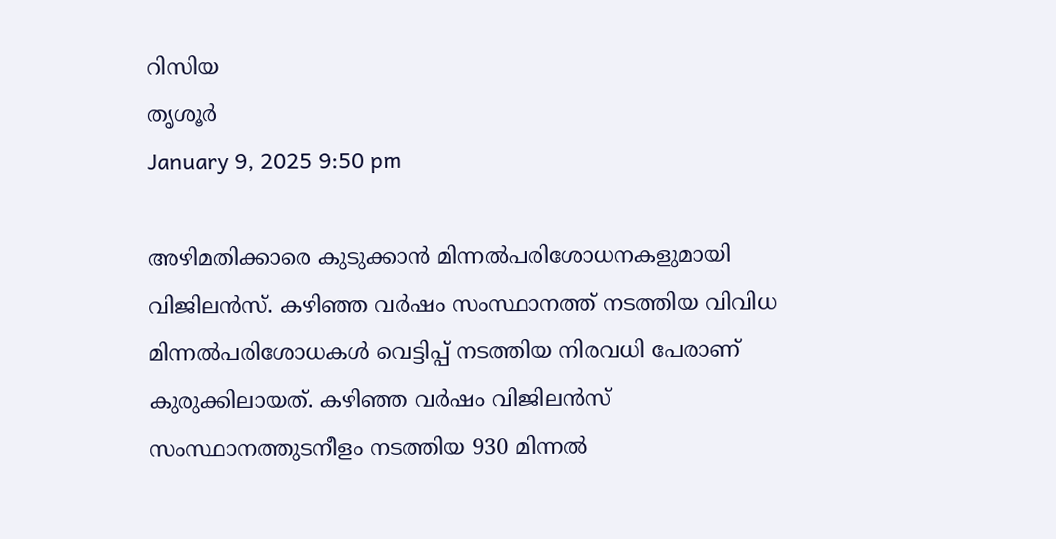റിസിയ
തൃശൂർ
January 9, 2025 9:50 pm

അഴിമതിക്കാരെ കുടുക്കാന്‍ മിന്നല്‍പരിശോധനകളുമായി വിജിലന്‍സ്. കഴിഞ്ഞ വര്‍ഷം സംസ്ഥാനത്ത് നടത്തിയ വിവിധ മിന്നല്‍പരിശോധകള്‍ വെട്ടിപ്പ് നടത്തിയ നിരവധി പേരാണ് കുരുക്കിലായത്. കഴിഞ്ഞ വർഷം വിജിലൻസ് സംസ്ഥാനത്തുടനീളം നടത്തിയ 930 മിന്നൽ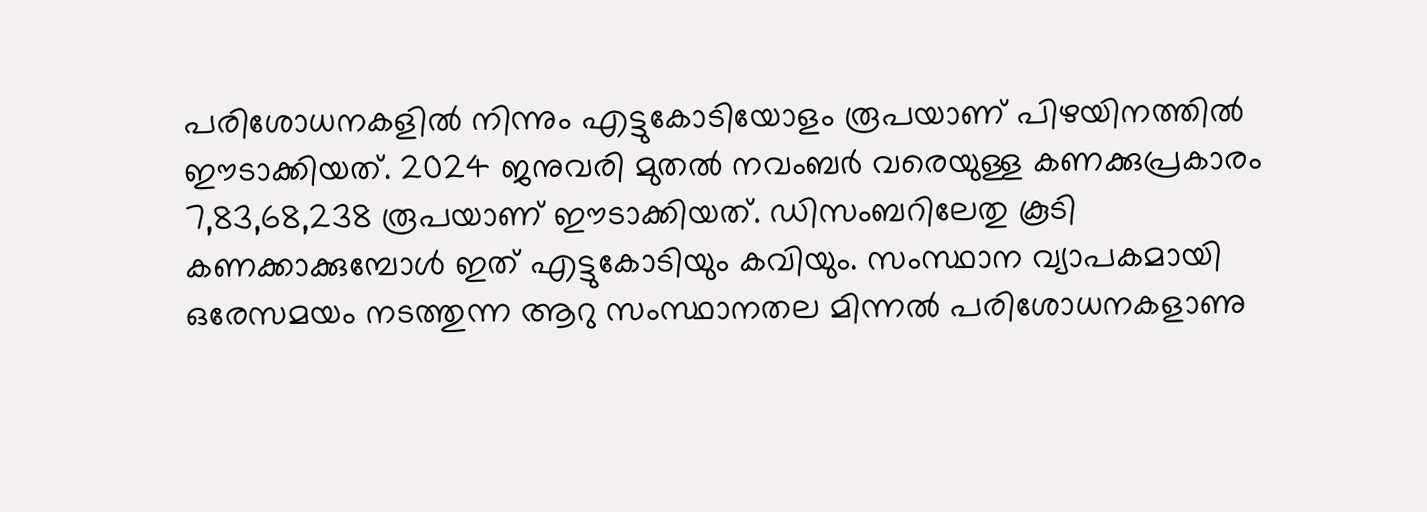പരിശോധനകളില്‍ നിന്നും എട്ടുകോടിയോളം രൂപയാണ് പിഴയിനത്തിൽ ഈടാക്കിയത്. 2024 ജനുവരി മുതൽ നവംബർ വരെയുള്ള കണക്കുപ്രകാരം 7,83,68,238 രൂപയാണ് ഈടാക്കിയത്. ഡിസംബറിലേതു കൂടി കണക്കാക്കുമ്പോൾ ഇത് എട്ടുകോടിയും കവിയും. സംസ്ഥാന വ്യാപകമായി ഒരേസമയം നടത്തുന്ന ആറു സംസ്ഥാനതല മിന്നൽ പരിശോധനകളാണു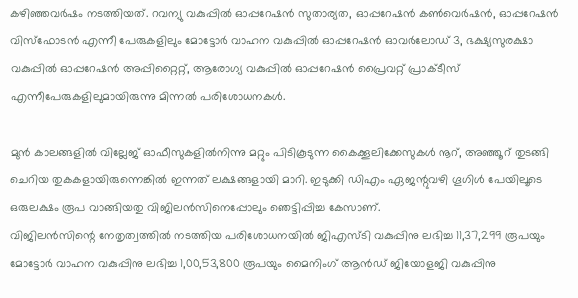കഴിഞ്ഞവർഷം നടത്തിയത്. റവന്യു വകുപ്പിൽ ഓപ്പറേഷൻ സുതാര്യത, ഓപ്പറേഷൻ കൺവെർഷൻ, ഓപ്പറേഷൻ വിസ്ഫോടൻ എന്നീ പേരുകളിലും മോട്ടോർ വാഹന വകുപ്പിൽ ഓപ്പറേഷൻ ഓവർലോഡ് 3, ഭക്ഷ്യസുരക്ഷാ വകുപ്പിൽ ഓപ്പറേഷൻ അപ്പിറ്റൈറ്റ്, ആരോഗ്യ വകുപ്പിൽ ഓപ്പറേഷൻ പ്രൈവറ്റ് പ്രാക്ടീസ് എന്നീപേരുകളിലുമായിരുന്നു മിന്നൽ പരിശോധനകൾ.

മുൻ കാലങ്ങളിൽ വില്ലേജ് ഓഫീസുകളിൽനിന്നു മറ്റും പിടികൂടുന്ന കൈക്കൂലിക്കേസുകൾ നൂറ്, അഞ്ഞൂറ് തുടങ്ങി ചെറിയ തുകകളായിരുന്നെങ്കില്‍ ഇന്നത് ലക്ഷങ്ങളായി മാറി. ഇടുക്കി ഡിഎം ഏജന്റുവഴി ഗൂഗിൾ പേയിലൂടെ ഒരുലക്ഷം രൂപ വാങ്ങിയതു വിജിലൻസിനെപ്പോലും ഞെട്ടിപ്പിച്ച കേസാണ്.
വിജിലൻസിന്റെ നേതൃത്വത്തിൽ നടത്തിയ പരിശോധനയിൽ ജിഎസ്ടി വകുപ്പിനു ലഭിച്ച 11,37,299 രൂപയും മോട്ടോര്‍ വാഹന വകുപ്പിനു ലഭിച്ച 1,00,53,800 രൂപയും മൈനിംഗ് ആന്‍ഡ്‌ ജിയോളജി വകുപ്പിനു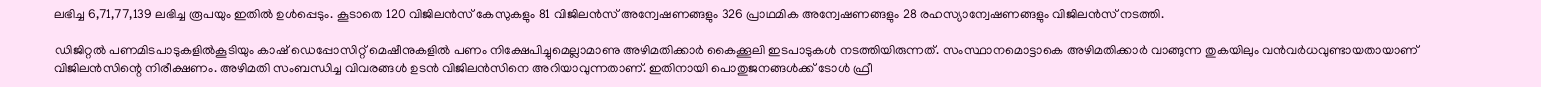ലഭിച്ച 6,71,77,139 ലഭിച്ച രൂപയും ഇതിൽ ഉൾപ്പെടും. കൂടാതെ 120 വിജിലൻസ് കേസുകളും 81 വിജിലൻസ് അന്വേഷണങ്ങളും 326 പ്രാഥമിക അന്വേഷണങ്ങളും 28 രഹസ്യാന്വേഷണങ്ങളും വിജിലൻസ് നടത്തി.

ഡിജിറ്റൽ പണമിടപാടുകളിൽകൂടിയും കാഷ് ഡെപ്പോസിറ്റ് മെഷീനുകളിൽ പണം നിക്ഷേപിച്ചുമെല്ലാമാണു അഴിമതിക്കാർ കൈക്കൂലി ഇടപാടുകൾ നടത്തിയിരുന്നത്. സംസ്ഥാനമൊട്ടാകെ അഴിമതിക്കാർ വാങ്ങുന്ന തുകയിലും വൻവർധവുണ്ടായതായാണ് വിജിലൻസിന്റെ നിരീക്ഷണം. അഴിമതി സംബന്ധിച്ച വിവരങ്ങൾ ഉടന്‍ വിജിലന്‍സിനെ അറിയാവുന്നതാണ്. ഇതിനായി പൊതുജനങ്ങള്‍ക്ക് ടോൾ ഫ്രീ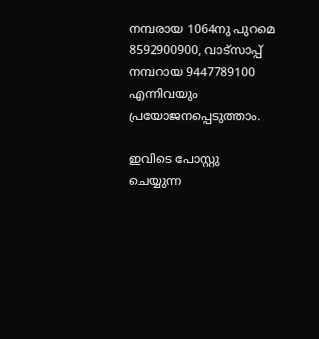നമ്പരായ 1064നു പുറമെ 8592900900, വാട്സാപ്പ് നമ്പറായ 9447789100 എന്നിവയും പ്രയോജനപ്പെടുത്താം.

ഇവിടെ പോസ്റ്റു ചെയ്യുന്ന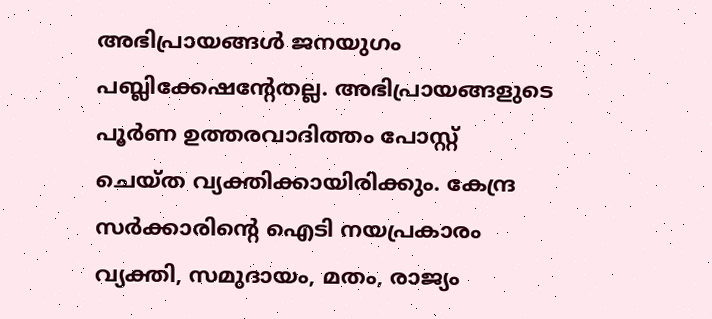അഭിപ്രായങ്ങള്‍ ജനയുഗം പബ്ലിക്കേഷന്റേതല്ല. അഭിപ്രായങ്ങളുടെ പൂര്‍ണ ഉത്തരവാദിത്തം പോസ്റ്റ് ചെയ്ത വ്യക്തിക്കായിരിക്കും. കേന്ദ്ര സര്‍ക്കാരിന്റെ ഐടി നയപ്രകാരം വ്യക്തി, സമുദായം, മതം, രാജ്യം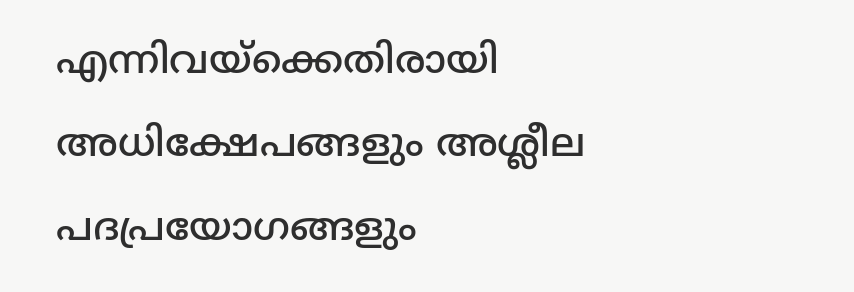എന്നിവയ്‌ക്കെതിരായി അധിക്ഷേപങ്ങളും അശ്ലീല പദപ്രയോഗങ്ങളും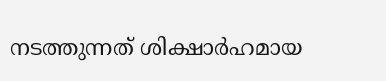നടത്തുന്നത് ശിക്ഷാര്‍ഹമായ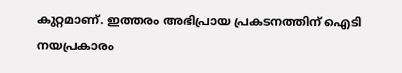കുറ്റമാണ്. ഇത്തരം അഭിപ്രായ പ്രകടനത്തിന് ഐടി നയപ്രകാരം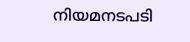നിയമനടപടി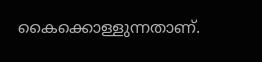കൈക്കൊള്ളുന്നതാണ്.